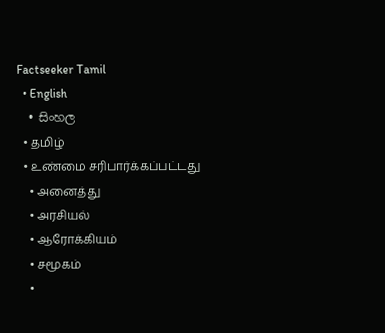Factseeker Tamil
  • English
  • සිංහල
  • தமிழ்
  • உண்மை சரிபார்க்கப்பட்டது
    • அனைத்து
    • அரசியல்
    • ஆரோக்கியம்
    • சமூகம்
    •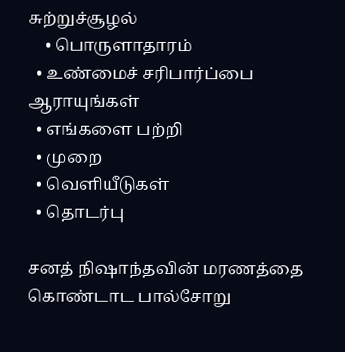சுற்றுச்சூழல்
    • பொருளாதாரம்
  • உண்மைச் சரிபார்ப்பை ஆராயுங்கள்
  • எங்களை பற்றி
  • முறை
  • வெளியீடுகள்
  • தொடர்பு

சனத் நிஷாந்தவின் மரணத்தை கொண்டாட பால்சோறு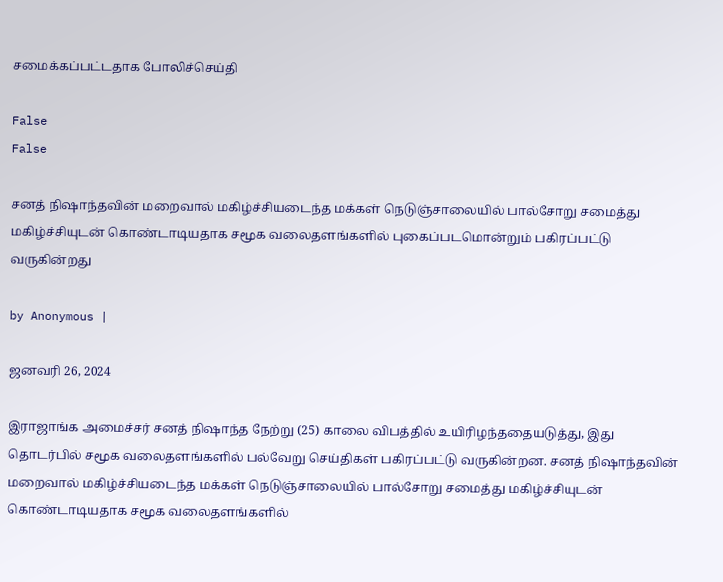சமைக்கப்பட்டதாக போலிச்செய்தி

False
False

சனத் நிஷாந்தவின் மறைவால் மகிழ்ச்சியடைந்த மக்கள் நெடுஞ்சாலையில் பால்சோறு சமைத்து மகிழ்ச்சியுடன் கொண்டாடியதாக சமூக வலைதளங்களில் புகைப்படமொன்றும் பகிரப்பட்டு வருகின்றது

by Anonymous |

ஜனவரி 26, 2024

இராஜாங்க அமைச்சர் சனத் நிஷாந்த நேற்று (25) காலை விபத்தில் உயிரிழந்ததையடுத்து, இது தொடர்பில் சமூக வலைதளங்களில் பல்வேறு செய்திகள் பகிரப்பட்டு வருகின்றன. சனத் நிஷாந்தவின் மறைவால் மகிழ்ச்சியடைந்த மக்கள் நெடுஞ்சாலையில் பால்சோறு சமைத்து மகிழ்ச்சியுடன் கொண்டாடியதாக சமூக வலைதளங்களில்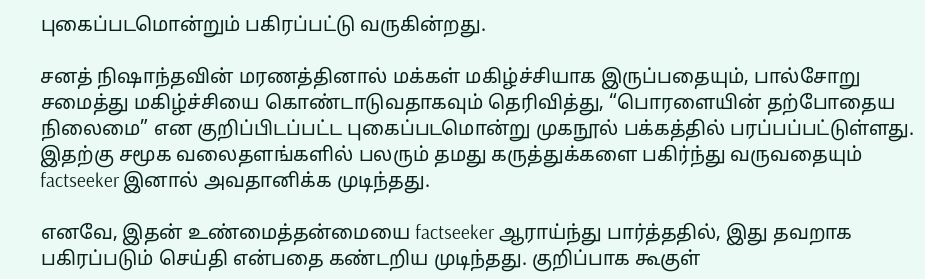புகைப்படமொன்றும் பகிரப்பட்டு வருகின்றது.

சனத் நிஷாந்தவின் மரணத்தினால் மக்கள் மகிழ்ச்சியாக இருப்பதையும், பால்சோறு சமைத்து மகிழ்ச்சியை கொண்டாடுவதாகவும் தெரிவித்து, “பொரளையின் தற்போதைய நிலைமை” என குறிப்பிடப்பட்ட புகைப்படமொன்று முகநூல் பக்கத்தில் பரப்பப்பட்டுள்ளது. இதற்கு சமூக வலைதளங்களில் பலரும் தமது கருத்துக்களை பகிர்ந்து வருவதையும் factseeker இனால் அவதானிக்க முடிந்தது.

எனவே, இதன் உண்மைத்தன்மையை factseeker ஆராய்ந்து பார்த்ததில், இது தவறாக பகிரப்படும் செய்தி என்பதை கண்டறிய முடிந்தது. குறிப்பாக கூகுள்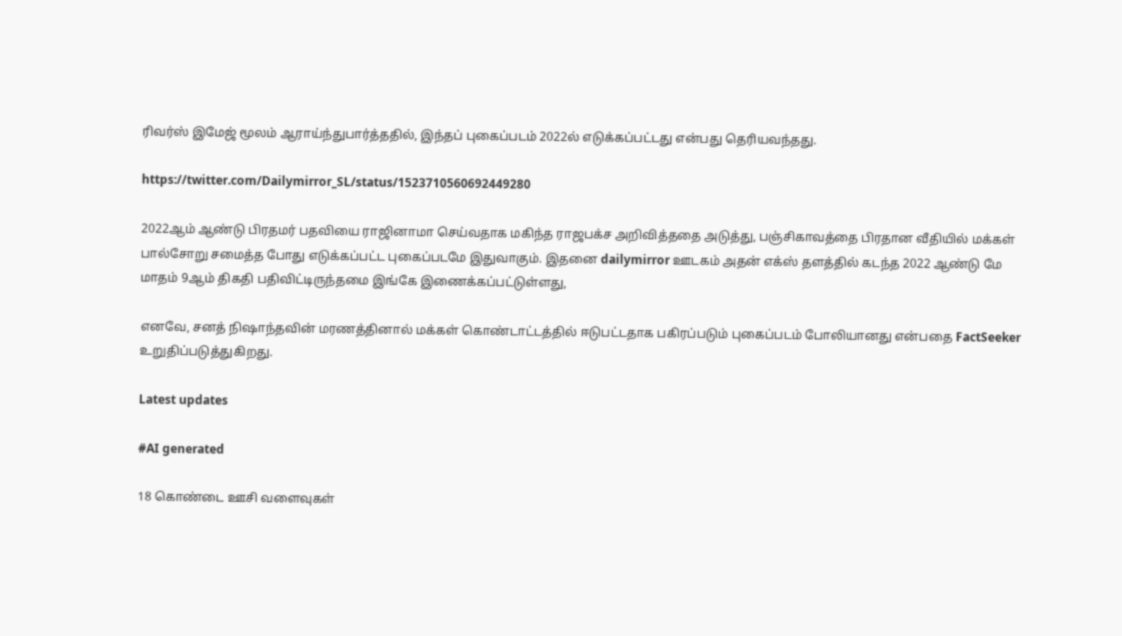ரிவர்ஸ் இமேஜ் மூலம் ஆராய்ந்துபார்த்ததில், இந்தப் புகைப்படம் 2022ல் எடுக்கப்பட்டது என்பது தெரியவந்தது.

https://twitter.com/Dailymirror_SL/status/1523710560692449280

2022ஆம் ஆண்டு பிரதமர் பதவியை ராஜினாமா செய்வதாக மகிந்த ராஜபக்ச அறிவித்ததை அடுத்து, பஞ்சிகாவத்தை பிரதான வீதியில் மக்கள் பால்சோறு சமைத்த போது எடுக்கப்பட்ட புகைப்படமே இதுவாகும். இதனை dailymirror ஊடகம் அதன் எக்ஸ் தளத்தில் கடந்த 2022 ஆண்டு மே மாதம் 9ஆம் திகதி பதிவிட்டிருந்தமை இங்கே இணைக்கப்பட்டுள்ளது,

எனவே, சனத் நிஷாந்தவின் மரணத்தினால் மக்கள் கொண்டாட்டத்தில் ஈடுபட்டதாக பகிரப்படும் புகைப்படம் போலியானது என்பதை FactSeeker உறுதிப்படுத்துகிறது.

Latest updates

#AI generated

18 கொண்டை ஊசி வளைவுகள்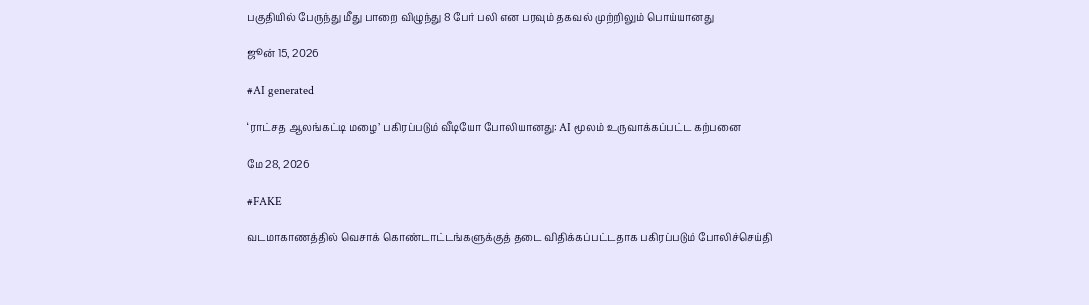பகுதியில் பேருந்து மீது பாறை விழுந்து 8 பேர் பலி என பரவும் தகவல் முற்றிலும் பொய்யானது

ஜூன் 15, 2026

#AI generated

‘ராட்சத ஆலங்கட்டி மழை’ பகிரப்படும் வீடியோ போலியானது: AI மூலம் உருவாக்கப்பட்ட கற்பனை

மே 28, 2026

#FAKE

வடமாகாணத்தில் வெசாக் கொண்டாட்டங்களுக்குத் தடை விதிக்கப்பட்டதாக பகிரப்படும் போலிச்செய்தி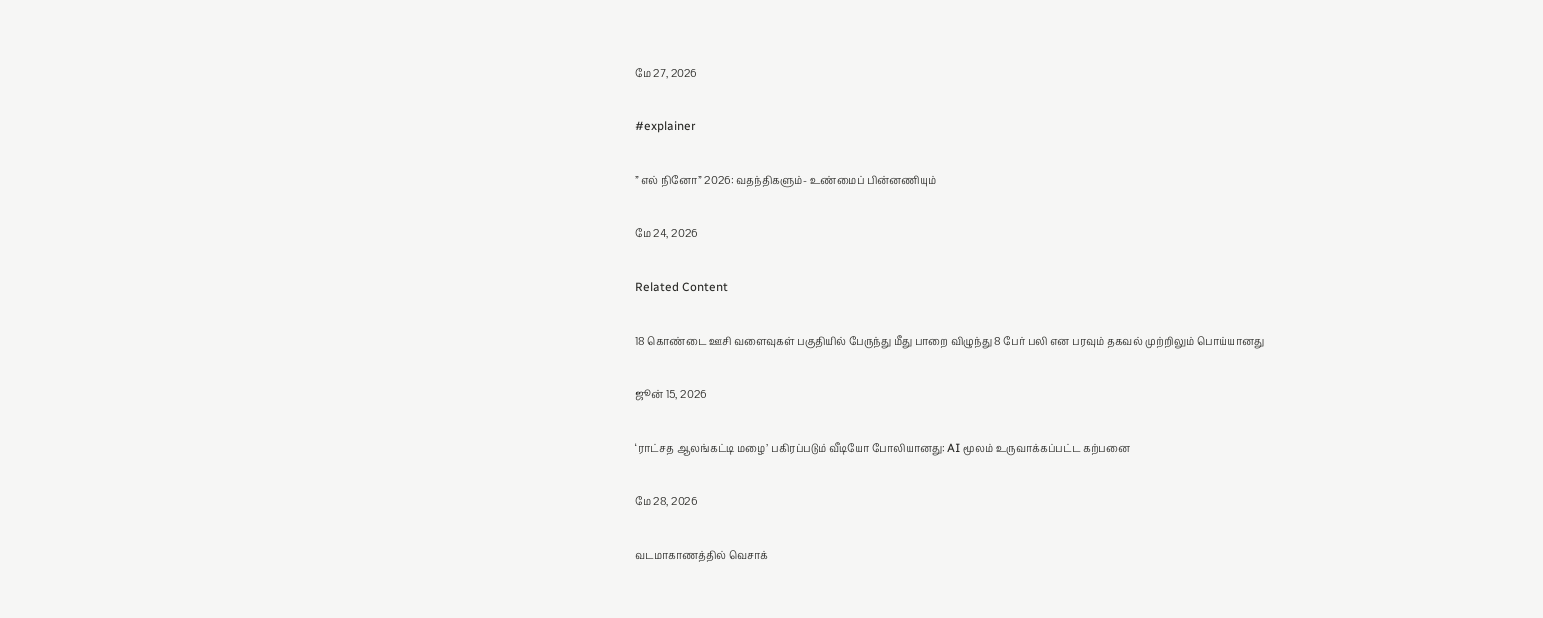மே 27, 2026

#explainer

” எல் நினோ” 2026: வதந்திகளும்- உண்மைப் பின்னணியும்

மே 24, 2026

Related Content

18 கொண்டை ஊசி வளைவுகள் பகுதியில் பேருந்து மீது பாறை விழுந்து 8 பேர் பலி என பரவும் தகவல் முற்றிலும் பொய்யானது

ஜூன் 15, 2026

‘ராட்சத ஆலங்கட்டி மழை’ பகிரப்படும் வீடியோ போலியானது: AI மூலம் உருவாக்கப்பட்ட கற்பனை

மே 28, 2026

வடமாகாணத்தில் வெசாக்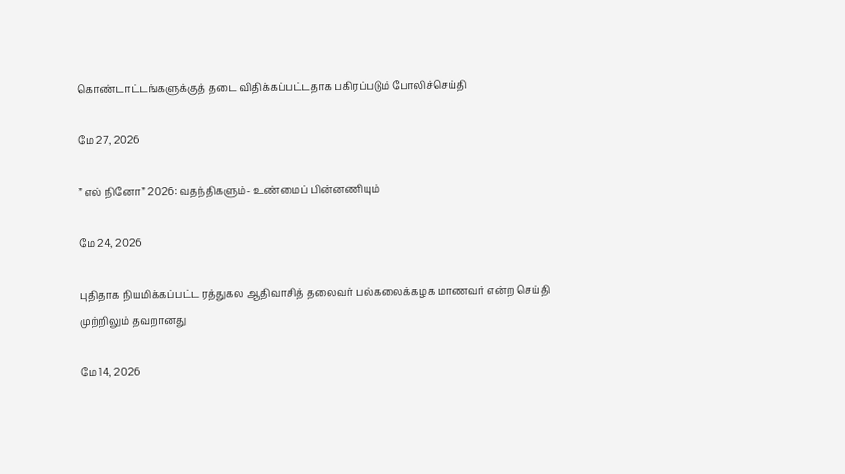கொண்டாட்டங்களுக்குத் தடை விதிக்கப்பட்டதாக பகிரப்படும் போலிச்செய்தி

மே 27, 2026

” எல் நினோ” 2026: வதந்திகளும்- உண்மைப் பின்னணியும்

மே 24, 2026

புதிதாக நியமிக்கப்பட்ட ரத்துகல ஆதிவாசித் தலைவர் பல்கலைக்கழக மாணவர் என்ற செய்தி முற்றிலும் தவறானது

மே 14, 2026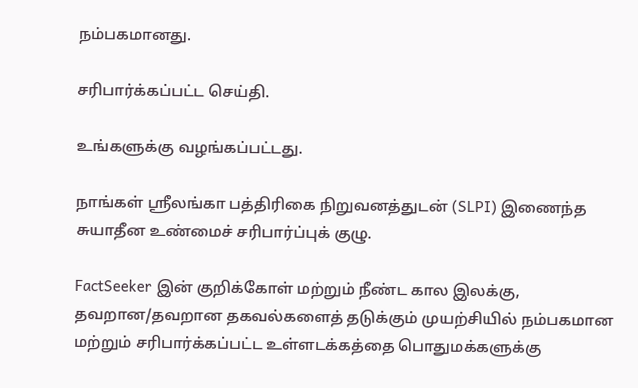நம்பகமானது.

சரிபார்க்கப்பட்ட செய்தி.

உங்களுக்கு வழங்கப்பட்டது.

நாங்கள் ஸ்ரீலங்கா பத்திரிகை நிறுவனத்துடன் (SLPI) இணைந்த சுயாதீன உண்மைச் சரிபார்ப்புக் குழு.

FactSeeker இன் குறிக்கோள் மற்றும் நீண்ட கால இலக்கு, தவறான/தவறான தகவல்களைத் தடுக்கும் முயற்சியில் நம்பகமான மற்றும் சரிபார்க்கப்பட்ட உள்ளடக்கத்தை பொதுமக்களுக்கு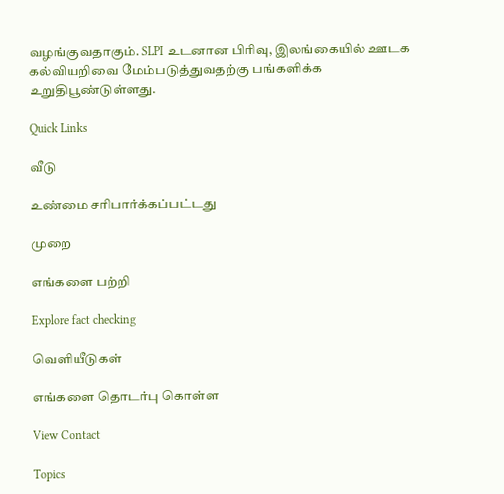வழங்குவதாகும். SLPI உடனான பிரிவு, இலங்கையில் ஊடக கல்வியறிவை மேம்படுத்துவதற்கு பங்களிக்க உறுதிபூண்டுள்ளது.

Quick Links

வீடு

உண்மை சரிபார்க்கப்பட்டது

முறை

எங்களை பற்றி

Explore fact checking

வெளியீடுகள்

எங்களை தொடர்பு கொள்ள

View Contact

Topics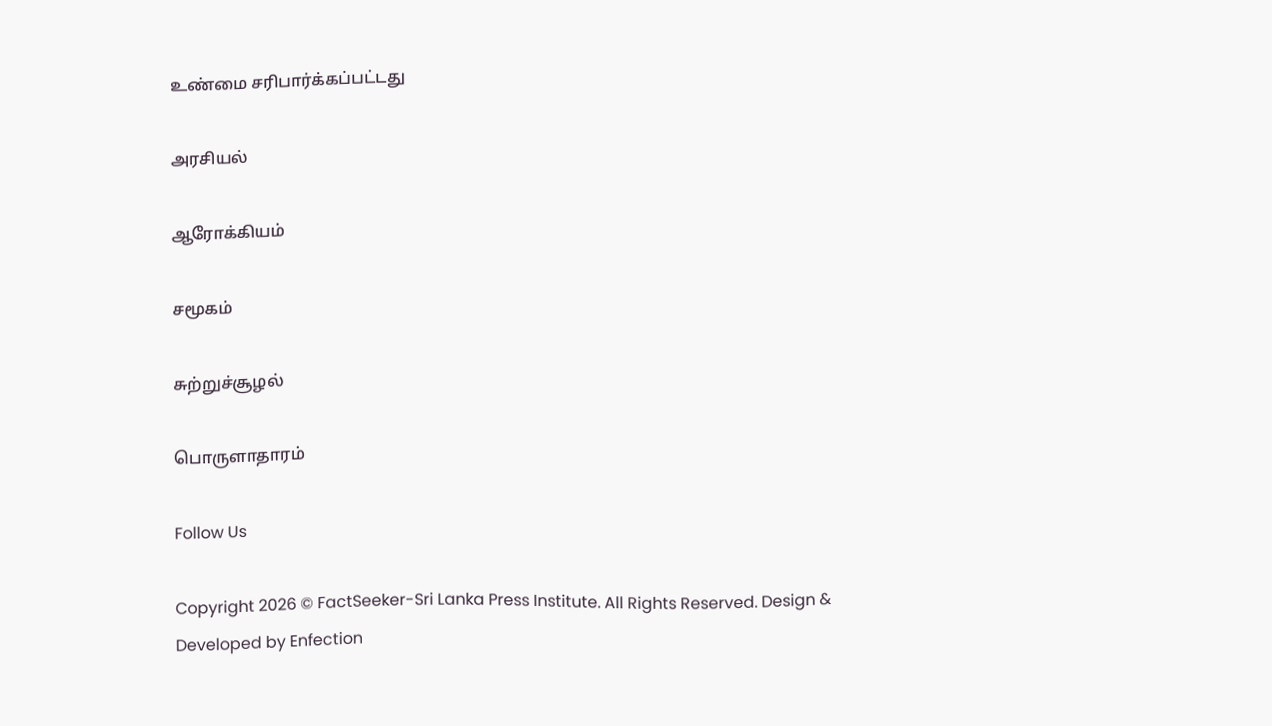உண்மை சரிபார்க்கப்பட்டது

அரசியல்

ஆரோக்கியம்

சமூகம்

சுற்றுச்சூழல்

பொருளாதாரம்

Follow Us

Copyright 2026 © FactSeeker-Sri Lanka Press Institute. All Rights Reserved. Design & Developed by Enfection